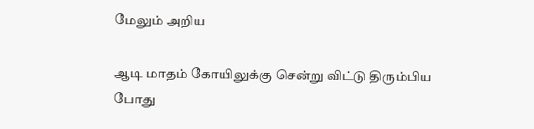மேலும் அறிய

ஆடி மாதம் கோயிலுக்கு சென்று விட்டு திரும்பிய போது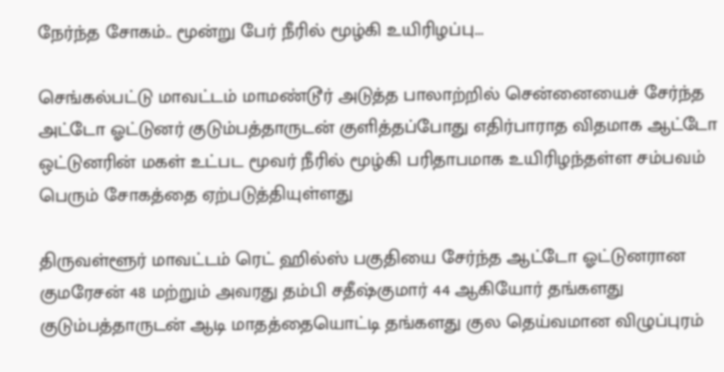நேர்ந்த சோகம்.. மூன்று பேர் நீரில் மூழ்கி உயிரிழப்பு...

செங்கல்பட்டு மாவட்டம் மாமண்டூர் அடுத்த பாலாற்றில் சென்னையைச் சேர்ந்த அட்டோ ஓட்டுனர் குடும்பத்தாருடன் குளித்தப்போது எதிர்பாராத விதமாக ஆட்டோ ஒட்டுனரின் மகள் உட்பட மூவர் நீரில் மூழ்கி பரிதாபமாக உயிரிழந்தள்ள சம்பவம் பெரும் சோகத்தை ஏற்படுத்தியுள்ளது

திருவள்ளூர் மாவட்டம் ரெட் ஹில்ஸ் பகுதியை சேர்ந்த ஆட்டோ ஓட்டுனரான  குமரேசன் 48 மற்றும் அவரது தம்பி சதீஷ்குமார் 44 ஆகியோர் தங்களது குடும்பத்தாருடன் ஆடி மாதத்தையொட்டி தங்களது குல தெய்வமான விழுப்புரம்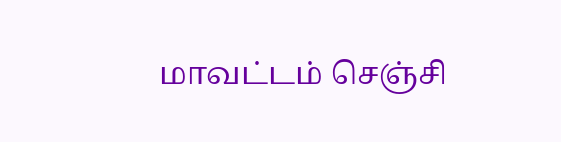மாவட்டம் செஞ்சி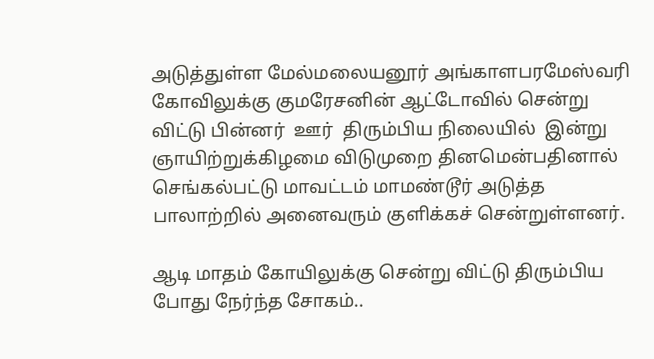அடுத்துள்ள மேல்மலையனூர் அங்காளபரமேஸ்வரி கோவிலுக்கு குமரேசனின் ஆட்டோவில் சென்று விட்டு பின்னர்  ஊர்  திரும்பிய நிலையில்  இன்று ஞாயிற்றுக்கிழமை விடுமுறை தினமென்பதினால்  செங்கல்பட்டு மாவட்டம் மாமண்டூர் அடுத்த பாலாற்றில் அனைவரும் குளிக்கச் சென்றுள்ளனர்.

ஆடி மாதம் கோயிலுக்கு சென்று விட்டு திரும்பிய போது நேர்ந்த சோகம்..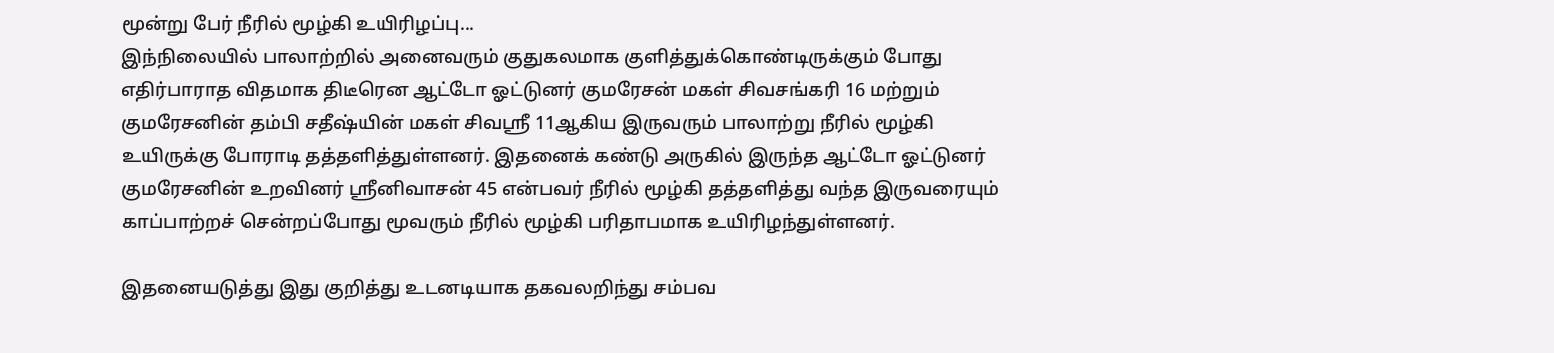மூன்று பேர் நீரில் மூழ்கி உயிரிழப்பு...
இந்நிலையில் பாலாற்றில் அனைவரும் குதுகலமாக குளித்துக்கொண்டிருக்கும் போது எதிர்பாராத விதமாக திடீரென ஆட்டோ ஓட்டுனர் குமரேசன் மகள் சிவசங்கரி 16 மற்றும் குமரேசனின் தம்பி சதீஷ்யின் மகள் சிவஸ்ரீ 11ஆகிய இருவரும் பாலாற்று நீரில் மூழ்கி உயிருக்கு போராடி தத்தளித்துள்ளனர். இதனைக் கண்டு அருகில் இருந்த ஆட்டோ ஓட்டுனர் குமரேசனின் உறவினர் ஸ்ரீனிவாசன் 45 என்பவர் நீரில் மூழ்கி தத்தளித்து வந்த இருவரையும் காப்பாற்றச் சென்றப்போது மூவரும் நீரில் மூழ்கி பரிதாபமாக உயிரிழந்துள்ளனர்.

இதனையடுத்து இது குறித்து உடனடியாக தகவலறிந்து சம்பவ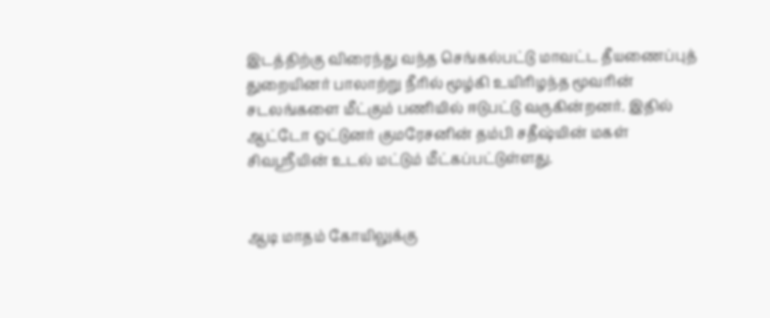இடத்திற்கு விரைந்து வந்த செங்கல்பட்டு மாவட்ட தீயணைப்புத் துறையினர் பாலாற்று நீரில் மூழ்கி உயிரிழந்த மூவரின் சடலங்களை மீட்கும் பணியில் ஈடுபட்டு வருகின்றனர். இதில் ஆட்டோ ஒட்டுனர் குமரேசனின் தம்பி சதீஷ்யின் மகள் சிவஸ்ரீயின் உடல் மட்டும் மீட்கப்பட்டுள்ளது.


ஆடி மாதம் கோயிலுக்கு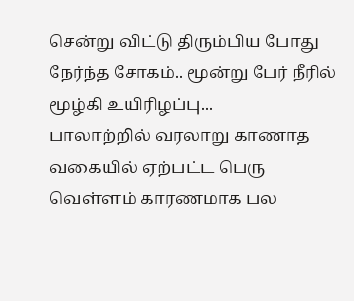சென்று விட்டு திரும்பிய போது நேர்ந்த சோகம்.. மூன்று பேர் நீரில் மூழ்கி உயிரிழப்பு...
பாலாற்றில் வரலாறு காணாத வகையில் ஏற்பட்ட பெரு வெள்ளம் காரணமாக பல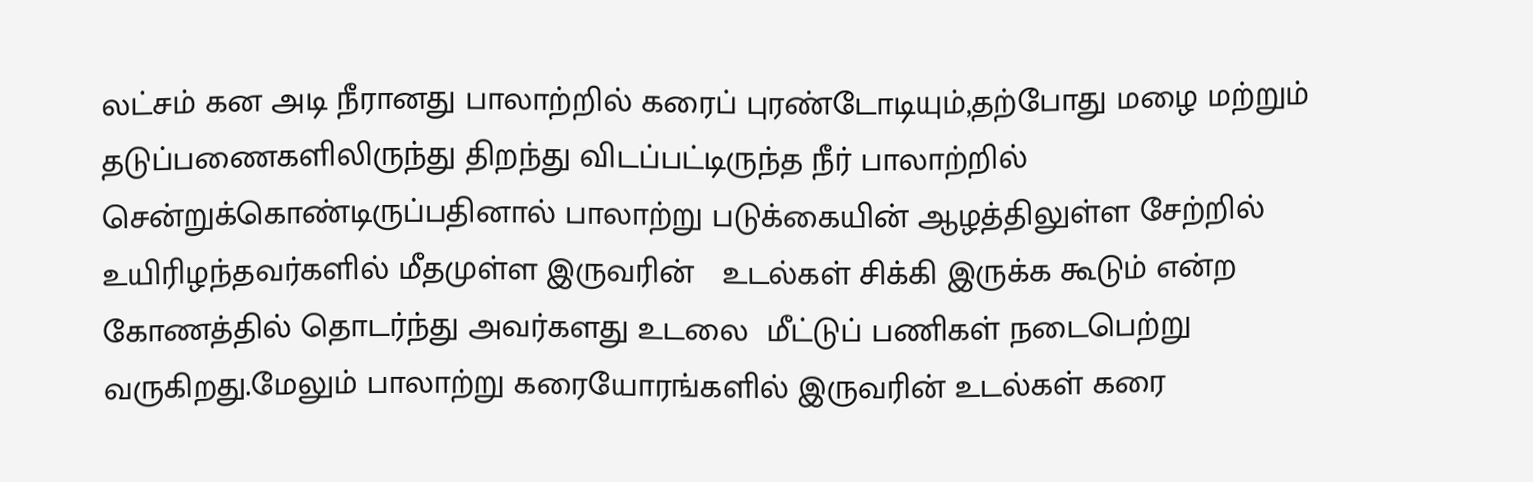லட்சம் கன அடி நீரானது பாலாற்றில் கரைப் புரண்டோடியும்,தற்போது மழை மற்றும் தடுப்பணைகளிலிருந்து திறந்து விடப்பட்டிருந்த நீர் பாலாற்றில் சென்றுக்கொண்டிருப்பதினால் பாலாற்று படுக்கையின் ஆழத்திலுள்ள சேற்றில் உயிரிழந்தவர்களில் மீதமுள்ள இருவரின்   உடல்கள் சிக்கி இருக்க கூடும் என்ற கோணத்தில் தொடர்ந்து அவர்களது உடலை  மீட்டுப் பணிகள் நடைபெற்று வருகிறது.மேலும் பாலாற்று கரையோரங்களில் இருவரின் உடல்கள் கரை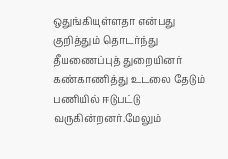ஒதுங்கியுள்ளதா என்பது குறித்தும் தொடர்ந்து தீயணைப்புத் துறையினர் கண்காணித்து உடலை தேடும் பணியில் ஈடுபட்டு  வருகின்றனர்.மேலும்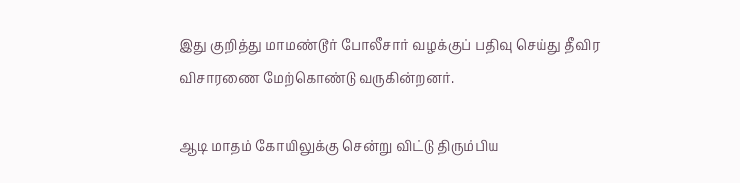இது குறித்து மாமண்டூர் போலீசார் வழக்குப் பதிவு செய்து தீவிர விசாரணை மேற்கொண்டு வருகின்றனர்.

ஆடி மாதம் கோயிலுக்கு சென்று விட்டு திரும்பிய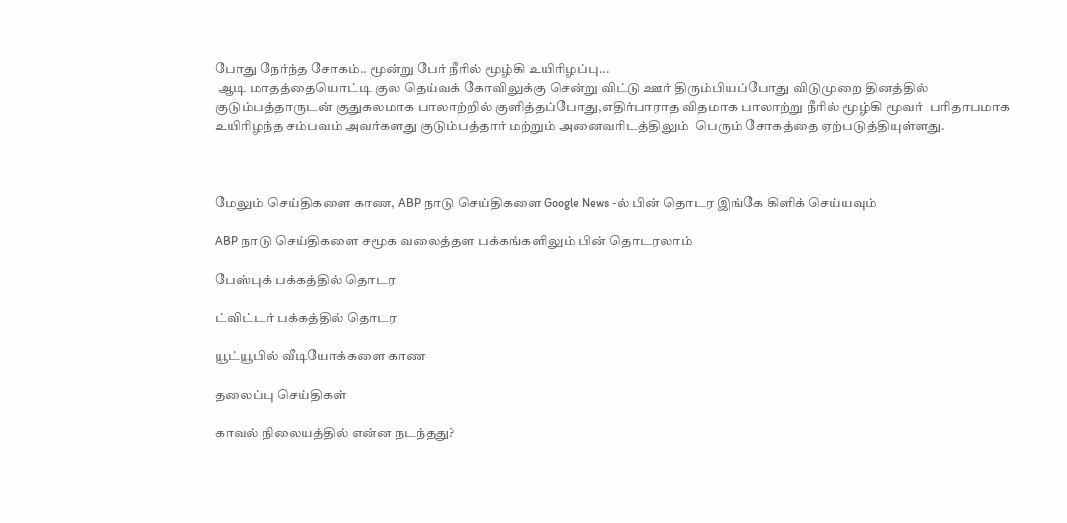போது நேர்ந்த சோகம்.. மூன்று பேர் நீரில் மூழ்கி உயிரிழப்பு...
 ஆடி மாதத்தையொட்டி குல தெய்வக் கோவிலுக்கு சென்று விட்டு ஊர் திரும்பியப்போது விடுமுறை தினத்தில் குடும்பத்தாருடன் குதுகலமாக பாலாற்றில் குளித்தப்போது,எதிர்பாராத விதமாக பாலாற்று நீரில் மூழ்கி மூவர்  பரிதாபமாக உயிரிழந்த சம்பவம் அவர்களது குடும்பத்தார் மற்றும் அனைவரிடத்திலும்  பெரும் சோகத்தை ஏற்படுத்தியுள்ளது.



மேலும் செய்திகளை காண, ABP நாடு செய்திகளை Google News -ல் பின் தொடர இங்கே கிளிக் செய்யவும்

ABP நாடு செய்திகளை சமூக வலைத்தள பக்கங்களிலும் பின் தொடரலாம்

பேஸ்புக் பக்கத்தில் தொடர

ட்விட்டர் பக்கத்தில் தொடர

யூட்யூபில் வீடியோக்களை காண

தலைப்பு செய்திகள்

காவல் நிலையத்தில் என்ன நடந்தது?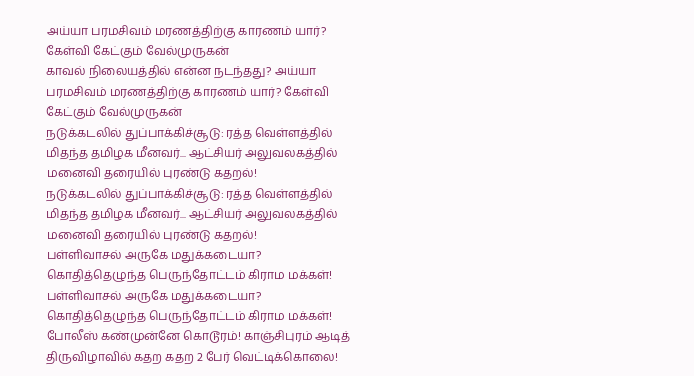அய்யா பரமசிவம் மரணத்திற்கு காரணம் யார்? கேள்வி கேட்கும் வேல்முருகன்
காவல் நிலையத்தில் என்ன நடந்தது? அய்யா பரமசிவம் மரணத்திற்கு காரணம் யார்? கேள்வி கேட்கும் வேல்முருகன்
நடுக்கடலில் துப்பாக்கிச்சூடு: ரத்த வெள்ளத்தில் மிதந்த தமிழக மீனவர்... ஆட்சியர் அலுவலகத்தில் மனைவி தரையில் புரண்டு கதறல்!
நடுக்கடலில் துப்பாக்கிச்சூடு: ரத்த வெள்ளத்தில் மிதந்த தமிழக மீனவர்... ஆட்சியர் அலுவலகத்தில் மனைவி தரையில் புரண்டு கதறல்!
பள்ளிவாசல் அருகே மதுக்கடையா? கொதித்தெழுந்த பெருந்தோட்டம் கிராம மக்கள்!
பள்ளிவாசல் அருகே மதுக்கடையா? கொதித்தெழுந்த பெருந்தோட்டம் கிராம மக்கள்!
போலீஸ் கண்முன்னே கொடூரம்! காஞ்சிபுரம் ஆடித் திருவிழாவில் கதற கதற 2 பேர் வெட்டிக்கொலை!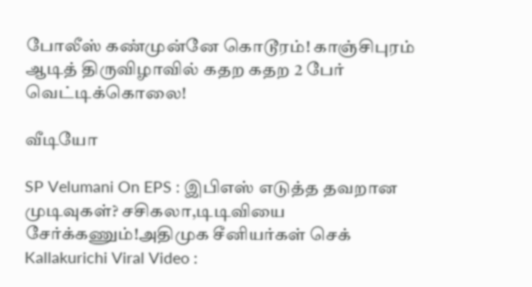போலீஸ் கண்முன்னே கொடூரம்! காஞ்சிபுரம் ஆடித் திருவிழாவில் கதற கதற 2 பேர் வெட்டிக்கொலை!

வீடியோ

SP Velumani On EPS : இபிஎஸ் எடுத்த தவறான முடிவுகள்? சசிகலா,டிடிவியை சேர்க்கணும்!அதிமுக சீனியர்கள் செக்
Kallakurichi Viral Video :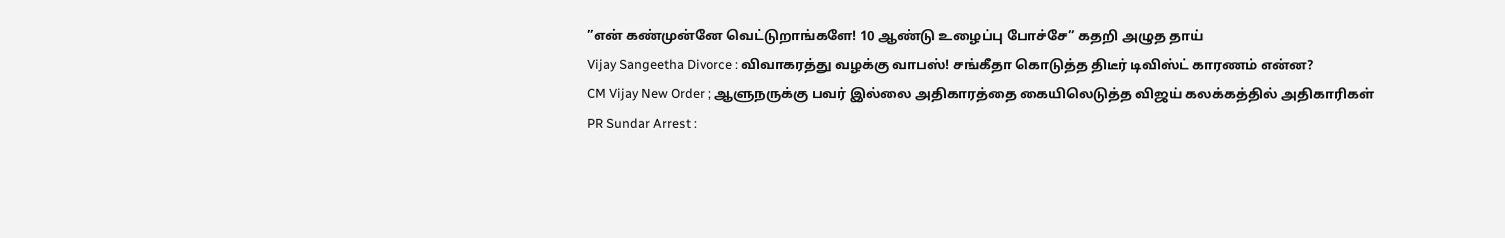”என் கண்முன்னே வெட்டுறாங்களே! 10 ஆண்டு உழைப்பு போச்சே” கதறி அழுத தாய்
Vijay Sangeetha Divorce : விவாகரத்து வழக்கு வாபஸ்! சங்கீதா கொடுத்த திடீர் டிவிஸ்ட் காரணம் என்ன?
CM Vijay New Order ; ஆளுநருக்கு பவர் இல்லை அதிகாரத்தை கையிலெடுத்த விஜய் கலக்கத்தில் அதிகாரிகள்
PR Sundar Arrest :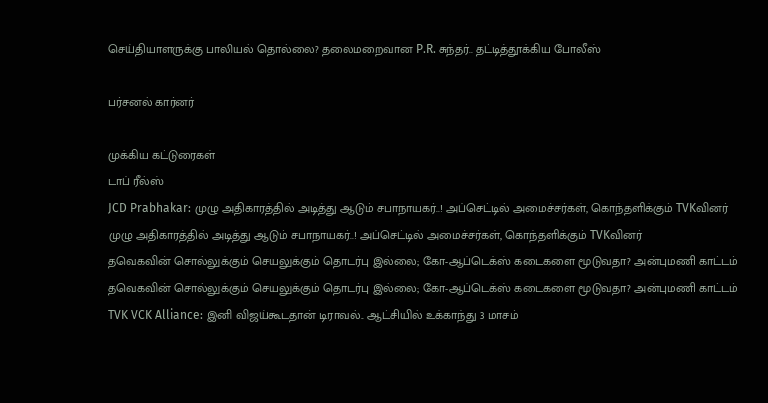செய்தியாளருக்கு பாலியல் தொல்லை? தலைமறைவான P.R. சுந்தர்.. தட்டித்தூக்கிய போலீஸ்

பர்சனல் கார்னர்

முக்கிய கட்டுரைகள்
டாப் ரீல்ஸ்
JCD Prabhakar: முழு அதிகாரத்தில் அடித்து ஆடும் சபாநாயகர்..! அப்செட்டில் அமைச்சர்கள், கொந்தளிக்கும் TVKவினர்
முழு அதிகாரத்தில் அடித்து ஆடும் சபாநாயகர்..! அப்செட்டில் அமைச்சர்கள், கொந்தளிக்கும் TVKவினர்
தவெகவின் சொல்லுக்கும் செயலுக்கும் தொடர்பு இல்லை; கோ-ஆப்டெக்ஸ் கடைகளை மூடுவதா? அன்புமணி காட்டம்
தவெகவின் சொல்லுக்கும் செயலுக்கும் தொடர்பு இல்லை; கோ-ஆப்டெக்ஸ் கடைகளை மூடுவதா? அன்புமணி காட்டம்
TVK VCK Alliance: இனி விஜய்கூடதான் டிராவல்.. ஆட்சியில் உக்காந்து 3 மாசம்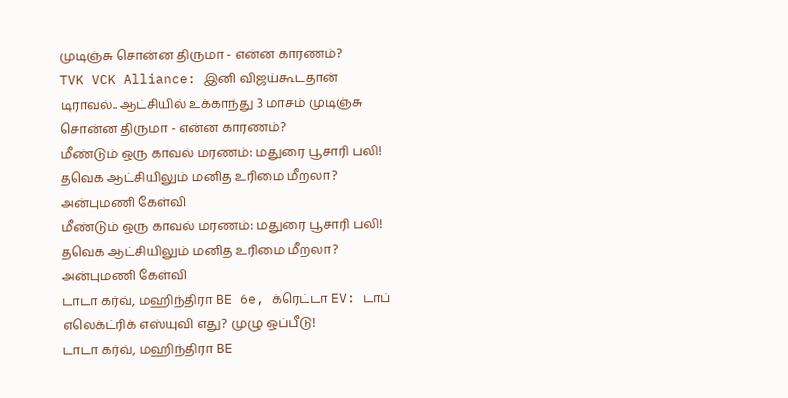முடிஞ்சு சொன்ன திருமா - என்ன காரணம்?
TVK VCK Alliance: இனி விஜய்கூடதான் டிராவல்.. ஆட்சியில் உக்காந்து 3 மாசம் முடிஞ்சு சொன்ன திருமா - என்ன காரணம்?
மீண்டும் ஒரு காவல் மரணம்: மதுரை பூசாரி பலி! தவெக ஆட்சியிலும் மனித உரிமை மீறலா? அன்புமணி கேள்வி
மீண்டும் ஒரு காவல் மரணம்: மதுரை பூசாரி பலி! தவெக ஆட்சியிலும் மனித உரிமை மீறலா? அன்புமணி கேள்வி
டாடா கர்வ், மஹிந்திரா BE 6e, க்ரெட்டா EV: டாப் எலெக்ட்ரிக் எஸ்யுவி எது? முழு ஒப்பீடு!
டாடா கர்வ், மஹிந்திரா BE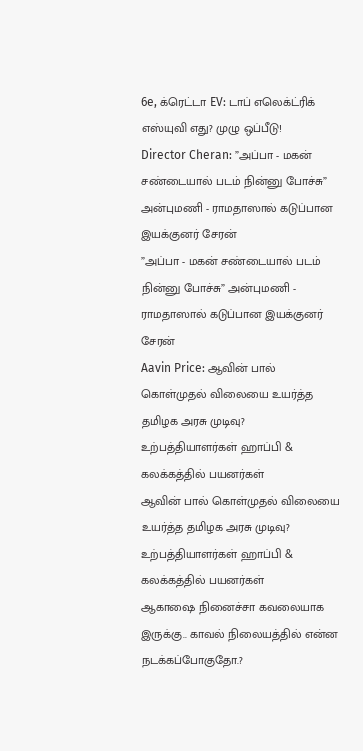6e, க்ரெட்டா EV: டாப் எலெக்ட்ரிக் எஸ்யுவி எது? முழு ஒப்பீடு!
Director Cheran: ”அப்பா - மகன் சண்டையால் படம் நின்னு போச்சு” அன்புமணி - ராமதாஸால் கடுப்பான இயக்குனர் சேரன்
”அப்பா - மகன் சண்டையால் படம் நின்னு போச்சு” அன்புமணி - ராமதாஸால் கடுப்பான இயக்குனர் சேரன்
Aavin Price: ஆவின் பால் கொள்முதல் விலையை உயர்த்த தமிழக அரசு முடிவு? உற்பத்தியாளர்கள் ஹாப்பி & கலக்கத்தில் பயனர்கள்
ஆவின் பால் கொள்முதல் விலையை உயர்த்த தமிழக அரசு முடிவு? உற்பத்தியாளர்கள் ஹாப்பி & கலக்கத்தில் பயனர்கள்
ஆகாஷை நினைச்சா கவலையாக இருக்கு.. காவல் நிலையத்தில் என்ன நடக்கப்போகுதோ.?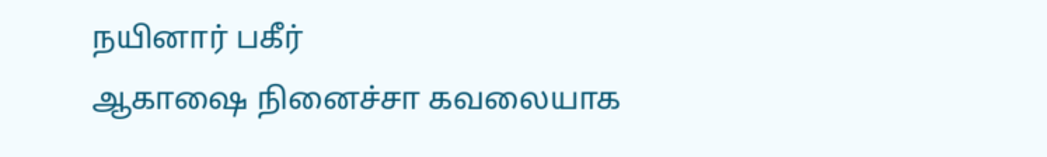நயினார் பகீர்
ஆகாஷை நினைச்சா கவலையாக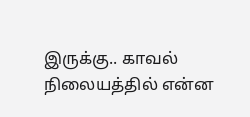இருக்கு.. காவல் நிலையத்தில் என்ன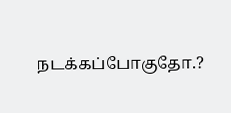நடக்கப்போகுதோ.?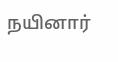நயினார்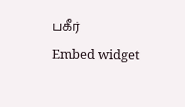பகீர்
Embed widget